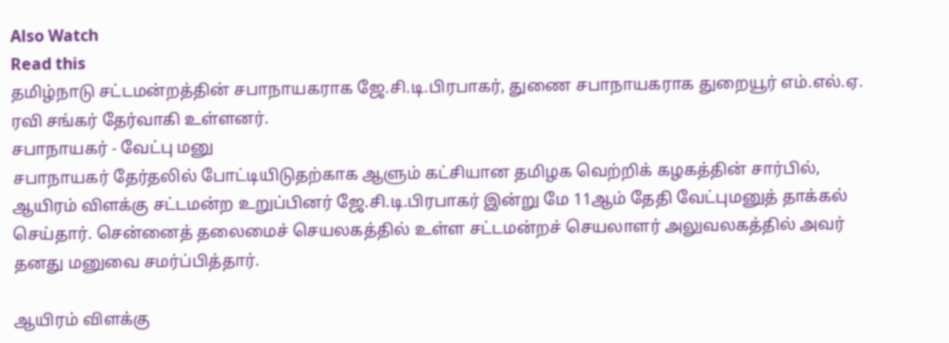Also Watch
Read this
தமிழ்நாடு சட்டமன்றத்தின் சபாநாயகராக ஜே.சி.டி.பிரபாகர், துணை சபாநாயகராக துறையூர் எம்.எல்.ஏ. ரவி சங்கர் தேர்வாகி உள்ளனர்.
சபாநாயகர் - வேட்பு மனு
சபாநாயகர் தேர்தலில் போட்டியிடுதற்காக ஆளும் கட்சியான தமிழக வெற்றிக் கழகத்தின் சார்பில், ஆயிரம் விளக்கு சட்டமன்ற உறுப்பினர் ஜே.சி.டி.பிரபாகர் இன்று மே 11ஆம் தேதி வேட்புமனுத் தாக்கல் செய்தார். சென்னைத் தலைமைச் செயலகத்தில் உள்ள சட்டமன்றச் செயலாளர் அலுவலகத்தில் அவர் தனது மனுவை சமர்ப்பித்தார்.

ஆயிரம் விளக்கு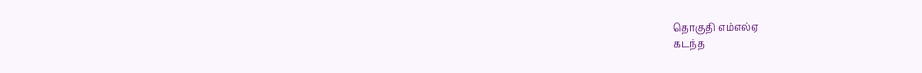தொகுதி எம்எல்ஏ
கடந்த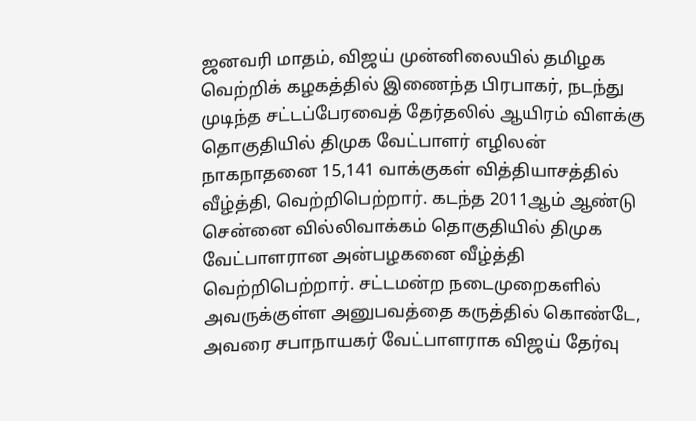ஜனவரி மாதம், விஜய் முன்னிலையில் தமிழக வெற்றிக் கழகத்தில் இணைந்த பிரபாகர், நடந்து முடிந்த சட்டப்பேரவைத் தேர்தலில் ஆயிரம் விளக்கு தொகுதியில் திமுக வேட்பாளர் எழிலன் நாகநாதனை 15,141 வாக்குகள் வித்தியாசத்தில் வீழ்த்தி, வெற்றிபெற்றார். கடந்த 2011ஆம் ஆண்டு சென்னை வில்லிவாக்கம் தொகுதியில் திமுக வேட்பாளரான அன்பழகனை வீழ்த்தி வெற்றிபெற்றார். சட்டமன்ற நடைமுறைகளில் அவருக்குள்ள அனுபவத்தை கருத்தில் கொண்டே, அவரை சபாநாயகர் வேட்பாளராக விஜய் தேர்வு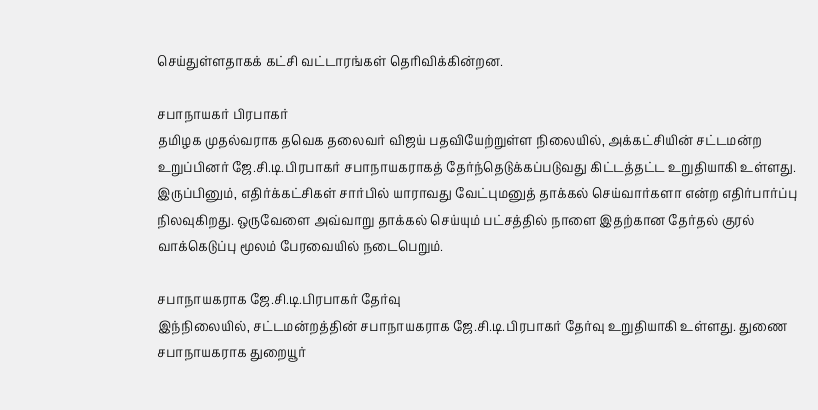செய்துள்ளதாகக் கட்சி வட்டாரங்கள் தெரிவிக்கின்றன.

சபாநாயகர் பிரபாகர்
தமிழக முதல்வராக தவெக தலைவர் விஜய் பதவியேற்றுள்ள நிலையில், அக்கட்சியின் சட்டமன்ற உறுப்பினர் ஜே.சி.டி.பிரபாகர் சபாநாயகராகத் தேர்ந்தெடுக்கப்படுவது கிட்டத்தட்ட உறுதியாகி உள்ளது. இருப்பினும், எதிர்க்கட்சிகள் சார்பில் யாராவது வேட்புமனுத் தாக்கல் செய்வார்களா என்ற எதிர்பார்ப்பு நிலவுகிறது. ஒருவேளை அவ்வாறு தாக்கல் செய்யும் பட்சத்தில் நாளை இதற்கான தேர்தல் குரல் வாக்கெடுப்பு மூலம் பேரவையில் நடைபெறும்.

சபாநாயகராக ஜே.சி.டி.பிரபாகர் தேர்வு
இந்நிலையில், சட்டமன்றத்தின் சபாநாயகராக ஜே.சி.டி.பிரபாகர் தேர்வு உறுதியாகி உள்ளது. துணை சபாநாயகராக துறையூர்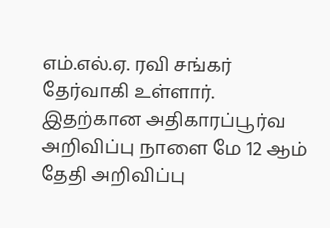எம்.எல்.ஏ. ரவி சங்கர் தேர்வாகி உள்ளார். இதற்கான அதிகாரப்பூர்வ அறிவிப்பு நாளை மே 12 ஆம் தேதி அறிவிப்பு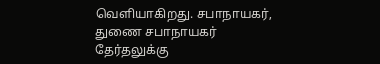வெளியாகிறது. சபாநாயகர், துணை சபாநாயகர் தேர்தலுக்கு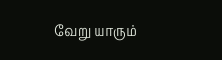வேறு யாரும்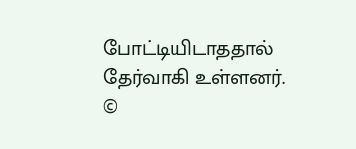போட்டியிடாததால் தேர்வாகி உள்ளனர்.
©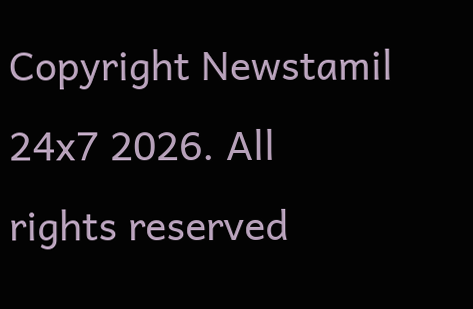Copyright Newstamil 24x7 2026. All rights reserved